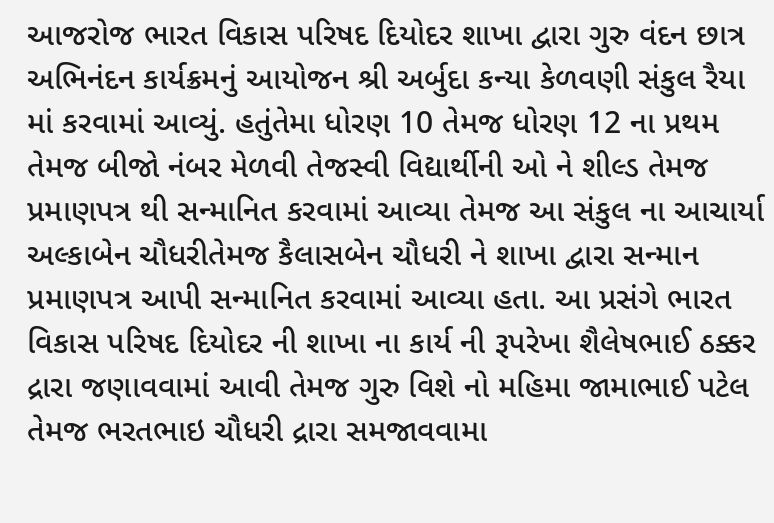આજરોજ ભારત વિકાસ પરિષદ દિયોદર શાખા દ્વારા ગુરુ વંદન છાત્ર અભિનંદન કાર્યક્રમનું આયોજન શ્રી અર્બુદા કન્યા કેળવણી સંકુલ રૈયા માં કરવામાં આવ્યું. હતુંતેમા ધોરણ 10 તેમજ ધોરણ 12 ના પ્રથમ તેમજ બીજો નંબર મેળવી તેજસ્વી વિદ્યાર્થીની ઓ ને શીલ્ડ તેમજ પ્રમાણપત્ર થી સન્માનિત કરવામાં આવ્યા તેમજ આ સંકુલ ના આચાર્યા અલ્કાબેન ચૌધરીતેમજ કૈલાસબેન ચૌધરી ને શાખા દ્વારા સન્માન પ્રમાણપત્ર આપી સન્માનિત કરવામાં આવ્યા હતા. આ પ્રસંગે ભારત વિકાસ પરિષદ દિયોદર ની શાખા ના કાર્ય ની રૂપરેખા શૈલેષભાઈ ઠક્કર દ્રારા જણાવવામાં આવી તેમજ ગુરુ વિશે નો મહિમા જામાભાઈ પટેલ તેમજ ભરતભાઇ ચૌધરી દ્રારા સમજાવવામા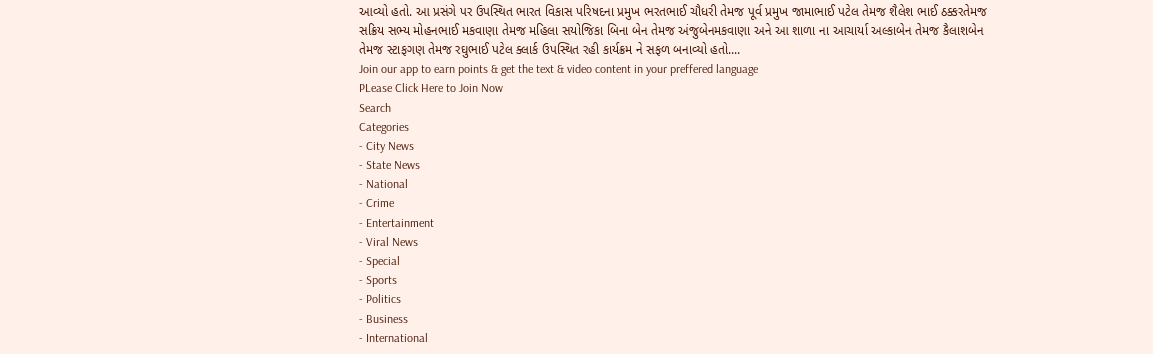આવ્યો હતો. આ પ્રસંગે પર ઉપસ્થિત ભારત વિકાસ પરિષદના પ્રમુખ ભરતભાઈ ચૌધરી તેમજ પૂર્વ પ્રમુખ જામાભાઈ પટેલ તેમજ શૈલેશ ભાઈ ઠક્કરતેમજ સક્રિય સભ્ય મોહનભાઈ મકવાણા તેમજ મહિલા સયોજિકા બિના બેન તેમજ અંજુબેનમકવાણા અને આ શાળા ના આચાર્યા અલ્કાબેન તેમજ કૈલાશબેન તેમજ સ્ટાફગણ તેમજ રઘુભાઈ પટેલ ક્લાર્ક ઉપસ્થિત રહી કાર્યક્રમ ને સફળ બનાવ્યો હતો....
Join our app to earn points & get the text & video content in your preffered language
PLease Click Here to Join Now
Search
Categories
- City News
- State News
- National
- Crime
- Entertainment
- Viral News
- Special
- Sports
- Politics
- Business
- International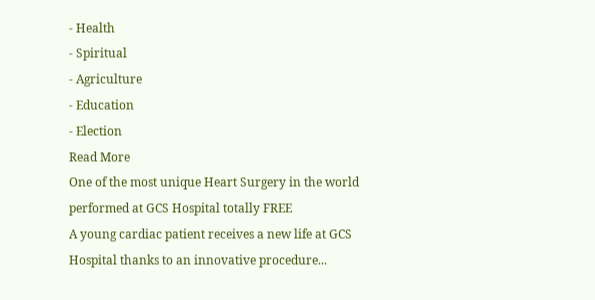- Health
- Spiritual
- Agriculture
- Education
- Election
Read More
One of the most unique Heart Surgery in the world performed at GCS Hospital totally FREE
A young cardiac patient receives a new life at GCS Hospital thanks to an innovative procedure...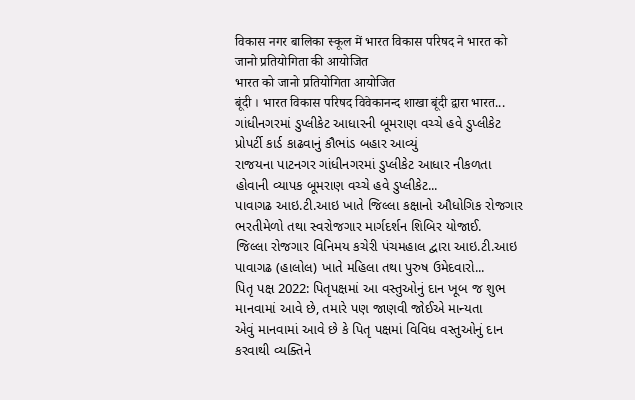विकास नगर बालिका स्कूल में भारत विकास परिषद ने भारत को जानो प्रतियोगिता की आयोजित
भारत को जानो प्रतियोगिता आयोजित
बूंदी । भारत विकास परिषद विवेकानन्द शाखा बूंदी द्वारा भारत...
ગાંધીનગરમાં ડુપ્લીકેટ આધારની બૂમરાણ વચ્ચે હવે ડુપ્લીકેટ પ્રોપર્ટી કાર્ડ કાઢવાનું કૌભાંડ બહાર આવ્યું
રાજયના પાટનગર ગાંધીનગરમાં ડુપ્લીકેટ આધાર નીકળતા હોવાની વ્યાપક બૂમરાણ વચ્ચે હવે ડુપ્લીકેટ...
પાવાગઢ આઇ.ટી.આઇ ખાતે જિલ્લા કક્ષાનો ઔધોગિક રોજગાર ભરતીમેળો તથા સ્વરોજગાર માર્ગદર્શન શિબિર યોજાઈ.
જિલ્લા રોજગાર વિનિમય કચેરી પંચમહાલ દ્વારા આઇ.ટી.આઇ પાવાગઢ (હાલોલ) ખાતે મહિલા તથા પુરુષ ઉમેદવારો...
પિતૃ પક્ષ 2022: પિતૃપક્ષમાં આ વસ્તુઓનું દાન ખૂબ જ શુભ માનવામાં આવે છે, તમારે પણ જાણવી જોઈએ માન્યતા
એવું માનવામાં આવે છે કે પિતૃ પક્ષમાં વિવિધ વસ્તુઓનું દાન કરવાથી વ્યક્તિને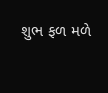શુભ ફળ મળે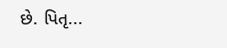છે. પિતૃ...